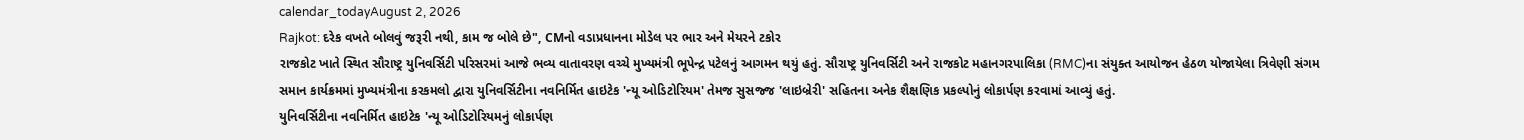calendar_todayAugust 2, 2026
Rajkot: દરેક વખતે બોલવું જરૂરી નથી, કામ જ બોલે છે", CMનો વડાપ્રધાનના મોડેલ પર ભાર અને મેયરને ટકોર
રાજકોટ ખાતે સ્થિત સૌરાષ્ટ્ર યુનિવર્સિટી પરિસરમાં આજે ભવ્ય વાતાવરણ વચ્ચે મુખ્યમંત્રી ભૂપેન્દ્ર પટેલનું આગમન થયું હતું. સૌરાષ્ટ્ર યુનિવર્સિટી અને રાજકોટ મહાનગરપાલિકા (RMC)ના સંયુક્ત આયોજન હેઠળ યોજાયેલા ત્રિવેણી સંગમ સમાન કાર્યક્રમમાં મુખ્યમંત્રીના કરકમલો દ્વારા યુનિવર્સિટીના નવનિર્મિત હાઇટેક 'ન્યૂ ઓડિટોરિયમ' તેમજ સુસજ્જ 'લાઇબ્રેરી' સહિતના અનેક શૈક્ષણિક પ્રકલ્પોનું લોકાર્પણ કરવામાં આવ્યું હતું.
યુનિવર્સિટીના નવનિર્મિત હાઇટેક 'ન્યૂ ઓડિટોરિયમનું લોકાર્પણ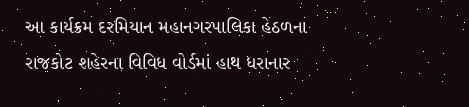આ કાર્યક્રમ દરમિયાન મહાનગરપાલિકા હેઠળના રાજકોટ શહેરના વિવિધ વોર્ડમાં હાથ ધરાનાર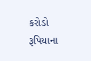કરોડો રૂપિયાના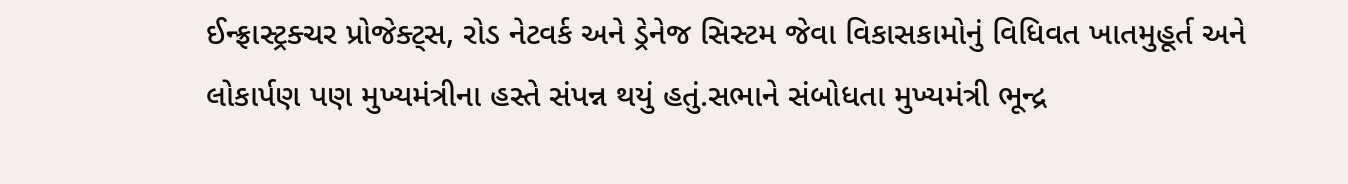ઈન્ફ્રાસ્ટ્રક્ચર પ્રોજેક્ટ્સ, રોડ નેટવર્ક અને ડ્રેનેજ સિસ્ટમ જેવા વિકાસકામોનું વિધિવત ખાતમુહૂર્ત અને લોકાર્પણ પણ મુખ્યમંત્રીના હસ્તે સંપન્ન થયું હતું.સભાને સંબોધતા મુખ્યમંત્રી ભૂન્દ્ર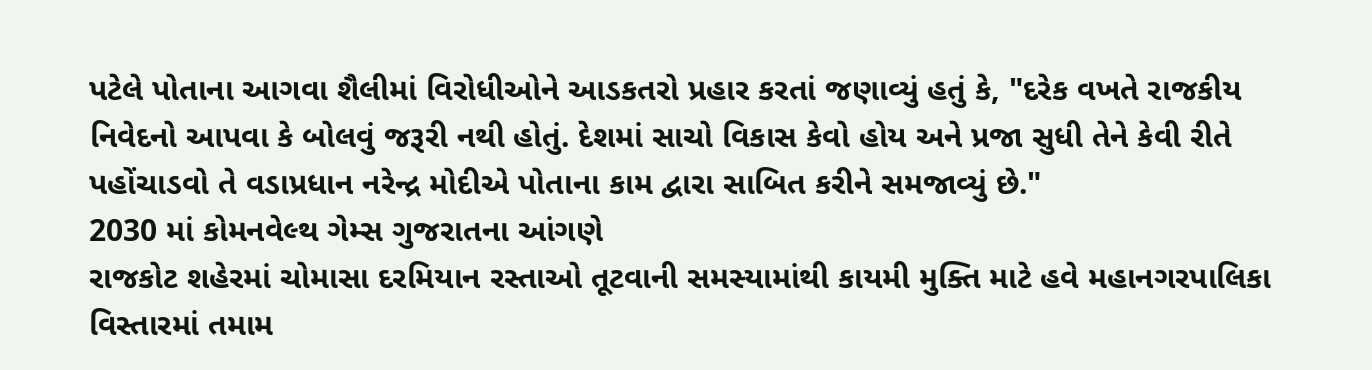પટેલે પોતાના આગવા શૈલીમાં વિરોધીઓને આડકતરો પ્રહાર કરતાં જણાવ્યું હતું કે, "દરેક વખતે રાજકીય નિવેદનો આપવા કે બોલવું જરૂરી નથી હોતું. દેશમાં સાચો વિકાસ કેવો હોય અને પ્રજા સુધી તેને કેવી રીતે પહોંચાડવો તે વડાપ્રધાન નરેન્દ્ર મોદીએ પોતાના કામ દ્વારા સાબિત કરીને સમજાવ્યું છે."
2030 માં કોમનવેલ્થ ગેમ્સ ગુજરાતના આંગણે
રાજકોટ શહેરમાં ચોમાસા દરમિયાન રસ્તાઓ તૂટવાની સમસ્યામાંથી કાયમી મુક્તિ માટે હવે મહાનગરપાલિકા વિસ્તારમાં તમામ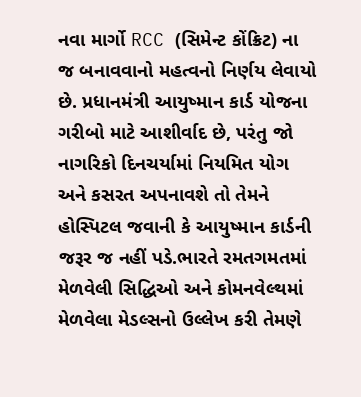નવા માર્ગો RCC (સિમેન્ટ કોંક્રિટ) ના જ બનાવવાનો મહત્વનો નિર્ણય લેવાયો છે. પ્રધાનમંત્રી આયુષ્માન કાર્ડ યોજના ગરીબો માટે આશીર્વાદ છે, પરંતુ જો નાગરિકો દિનચર્યામાં નિયમિત યોગ અને કસરત અપનાવશે તો તેમને હોસ્પિટલ જવાની કે આયુષ્માન કાર્ડની જરૂર જ નહીં પડે.ભારતે રમતગમતમાં મેળવેલી સિદ્ધિઓ અને કોમનવેલ્થમાં મેળવેલા મેડલ્સનો ઉલ્લેખ કરી તેમણે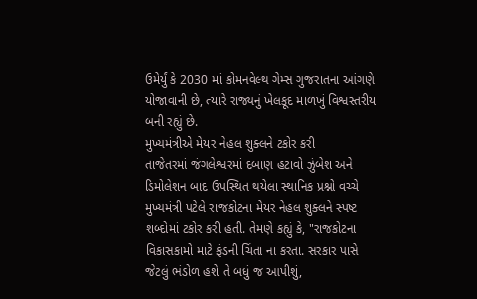ઉમેર્યું કે 2030 માં કોમનવેલ્થ ગેમ્સ ગુજરાતના આંગણે યોજાવાની છે, ત્યારે રાજ્યનું ખેલકૂદ માળખું વિશ્વસ્તરીય બની રહ્યું છે.
મુખ્યમંત્રીએ મેયર નેહલ શુક્લને ટકોર કરી
તાજેતરમાં જંગલેશ્વરમાં દબાણ હટાવો ઝુંબેશ અને ડિમોલેશન બાદ ઉપસ્થિત થયેલા સ્થાનિક પ્રશ્નો વચ્ચે મુખ્યમંત્રી પટેલે રાજકોટના મેયર નેહલ શુક્લને સ્પષ્ટ શબ્દોમાં ટકોર કરી હતી. તેમણે કહ્યું કે, "રાજકોટના વિકાસકામો માટે ફંડની ચિંતા ના કરતા. સરકાર પાસે જેટલું ભંડોળ હશે તે બધું જ આપીશું,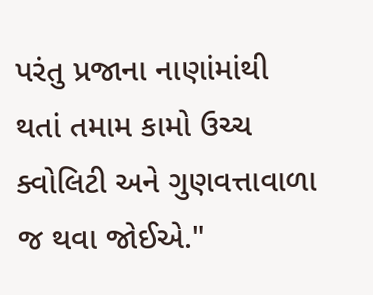પરંતુ પ્રજાના નાણાંમાંથી થતાં તમામ કામો ઉચ્ચ ક્વોલિટી અને ગુણવત્તાવાળા જ થવા જોઈએ."